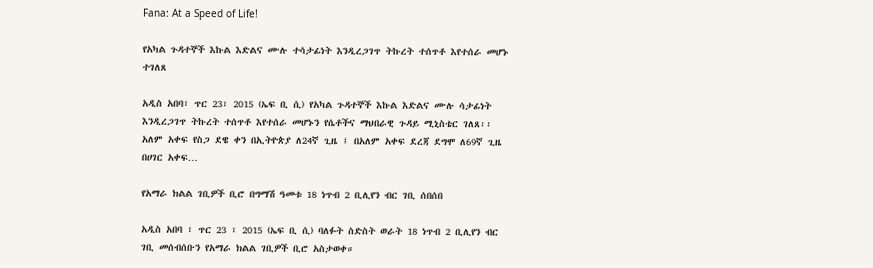Fana: At a Speed of Life!

የአካል ጉዳተኞች እኩል እድልና ሙሉ ተሳታፊነት እንዲረጋገጥ ትኩረት ተሰጥቶ እየተሰራ መሆኑ ተገለጸ

አዲስ አበባ፣ ጥር 23፣ 2015 (ኤፍ ቢ ሲ) የአካል ጉዳተኞች እኩል እድልና ሙሉ ሳታፊነት እንዲረጋገጥ ትኩረት ተሰጥቶ እየተሰራ መሆኑን የሴቶችና ማህበራዊ ጉዳይ ሚኒስቴር ገለጸ፡፡ አለም አቀፍ የስጋ ደዌ ቀን በኢትዮጵያ ለ24ኛ ጊዜ ፤ በአለም አቀፍ ደረጃ ደግሞ ለ69ኛ ጊዜ በሀገር አቀፍ…

የአማራ ክልል ገቢዎች ቢሮ በግማሽ ዓመቱ 18 ነጥብ 2 ቢሊየን ብር ገቢ ሰበሰበ

አዲስ አበባ ፣ ጥር 23 ፣ 2015 (ኤፍ ቢ ሲ) ባለፉት ስድስት ወራት 18 ነጥብ 2 ቢሊየን ብር ገቢ መሰብሰቡን የአማራ ክልል ገቢዎች ቢሮ አስታወቀ።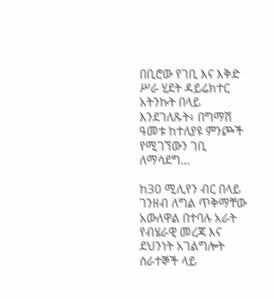በቢሮው የገቢ እና እቅድ ሥራ ሂደት ዳይሬክተር አትንኩት በላይ እንደገለጹት፥ በግማሽ ዓመቱ ከተለያዩ ምንጮች የሚገኘውን ገቢ ለማሳደግ…

ከ30 ሚሊየን ብር በላይ ገንዘብ ለግል ጥቅማቸው አውለዋል በተባሉ አራት የብሄራዊ መረጃ እና ደህንነት አገልግሎት ሰራተኞች ላይ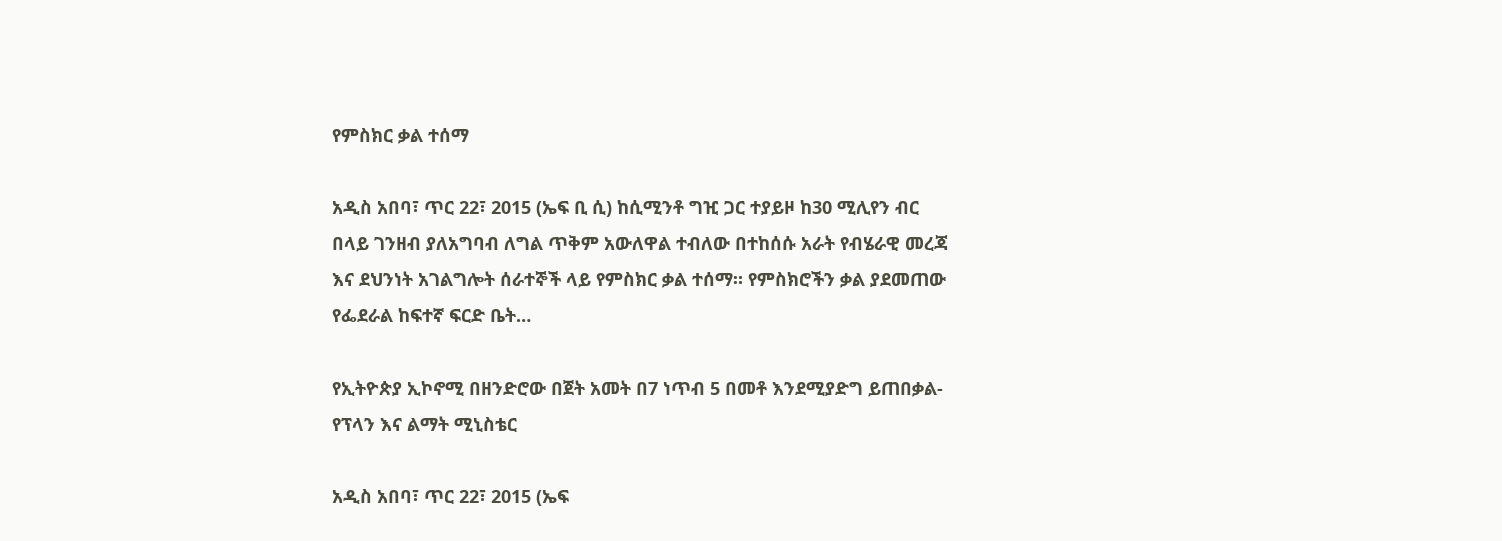የምስክር ቃል ተሰማ

አዲስ አበባ፣ ጥር 22፣ 2015 (ኤፍ ቢ ሲ) ከሲሚንቶ ግዢ ጋር ተያይዞ ከ30 ሚሊየን ብር በላይ ገንዘብ ያለአግባብ ለግል ጥቅም አውለዋል ተብለው በተከሰሱ አራት የብሄራዊ መረጃ እና ደህንነት አገልግሎት ሰራተኞች ላይ የምስክር ቃል ተሰማ። የምስክሮችን ቃል ያደመጠው የፌደራል ከፍተኛ ፍርድ ቤት…

የኢትዮጵያ ኢኮኖሚ በዘንድሮው በጀት አመት በ7 ነጥብ 5 በመቶ እንደሚያድግ ይጠበቃል- የፕላን እና ልማት ሚኒስቴር

አዲስ አበባ፣ ጥር 22፣ 2015 (ኤፍ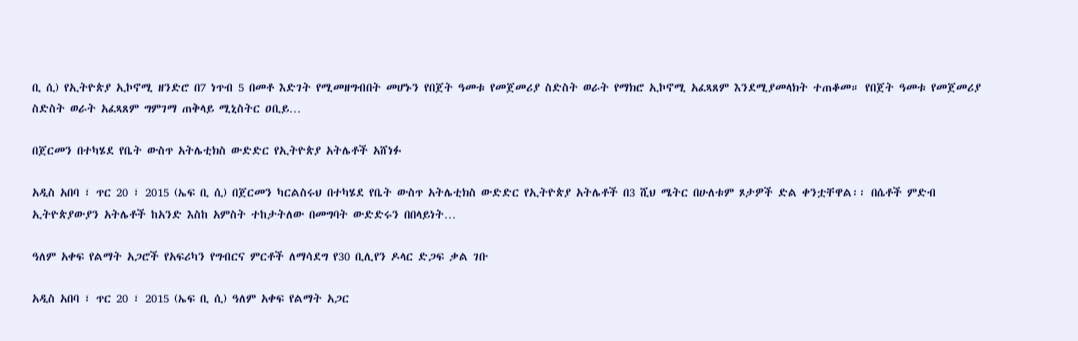ቢ ሲ) የኢትዮጵያ ኢኮኖሚ ዘንድሮ በ7 ነጥብ 5 በመቶ እድገት የሚመዘግብበት መሆኑን የበጀት ዓመቱ የመጀመሪያ ስድስት ወራት የማክሮ ኢኮኖሚ አፈጻጸም እንደሚያመላክት ተጠቆመ። የበጀት ዓመቱ የመጀመሪያ ስድስት ወራት አፈጻጸም ግምገማ ጠቅላይ ሚኒስትር ዐቢይ…

በጀርመን በተካሄደ የቤት ውስጥ አትሌቲክስ ውድድር የኢትዮጵያ አትሌቶች አሸነፉ

አዲስ አበባ ፣ ጥር 20 ፣ 2015 (ኤፍ ቢ ሲ) በጀርመን ካርልስሩህ በተካሄደ የቤት ውስጥ አትሌቲክስ ውድድር የኢትዮጵያ አትሌቶች በ3 ሺህ ሜትር በሁለቱም ጾታዎች ድል ቀንቷቸዋል፡፡ በሴቶች ምድብ ኢትዮጵያውያን አትሌቶች ከአንድ እስከ አምስት ተከታትለው በመግባት ውድድሩን በበላይነት…

ዓለም አቀፍ የልማት አጋሮች የአፍሪካን የግብርና ምርቶች ለማሳደግ የ30 ቢሊየን ዶላር ድጋፍ ቃል ገቡ

አዲስ አበባ ፣ ጥር 20 ፣ 2015 (ኤፍ ቢ ሲ) ዓለም አቀፍ የልማት አጋር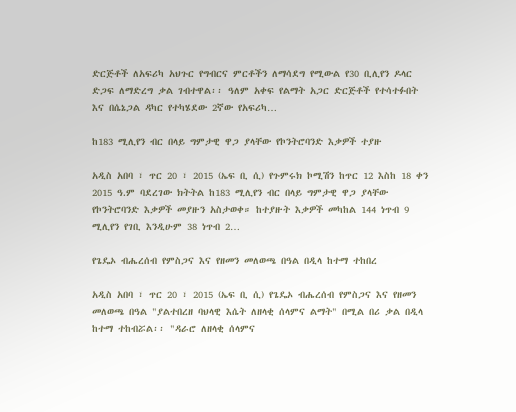ድርጅቶች ለአፍሪካ አህጉር የግብርና ምርቶችን ለማሳደግ የሚውል የ30 ቢሊየን ዶላር ድጋፍ ለማድረግ ቃል ገብተዋል፡፡ ዓለም አቀፍ የልማት አጋር ድርጅቶች የተሳተፉበት እና በሴኔጋል ዳካር የተካሄደው 2ኛው የአፍሪካ…

ከ183 ሚሊየን ብር በላይ ግምታዊ ዋጋ ያላቸው የኮንትሮባንድ እቃዎች ተያዙ

አዲስ አበባ ፣ ጥር 20 ፣ 2015 (ኤፍ ቢ ሲ) የጉምሩክ ኮሚሽን ከጥር 12 እስከ 18 ቀን 2015 ዓ.ም ባደረገው ክትትል ከ183 ሚሊየን ብር በላይ ግምታዊ ዋጋ ያላቸው የኮንትሮባንድ እቃዎች መያዙን አስታወቀ። ከተያዙት እቃዎች መካከል 144 ነጥብ 9 ሚሊየን የገቢ እንዲሁም 38 ነጥብ 2…

የጌዴኦ ብሔረሰብ የምስጋና እና የዘመን መለወጫ በዓል በዲላ ከተማ ተከበረ

አዲስ አበባ ፣ ጥር 20 ፣ 2015 (ኤፍ ቢ ሲ) የጌዴኦ ብሔረሰብ የምስጋና እና የዘመን መለወጫ በዓል "ያልተበረዘ ባህላዊ እሴት ለዘላቂ ሰላምና ልማት" በሚል በሪ ቃል በዲላ ከተማ ተከብሯል፡፡ "ዳራሮ ለዘላቂ ሰላምና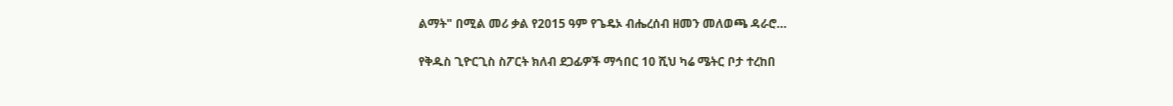ልማት" በሚል መሪ ቃል የ2015 ዓም የጌዴኦ ብሔረሰብ ዘመን መለወጫ ዳራሮ…

የቅዱስ ጊዮርጊስ ስፖርት ክለብ ደጋፊዎች ማኅበር 10 ሺህ ካሬ ሜትር ቦታ ተረከበ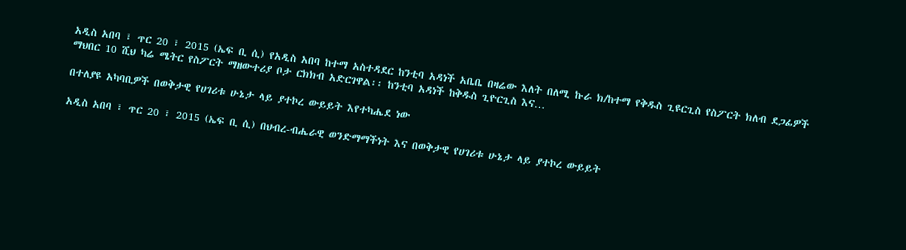አዲስ አበባ ፣ ጥር 20 ፣ 2015 (ኤፍ ቢ ሲ) የአዲስ አበባ ከተማ አስተዳደር ከንቲባ አዳነች አቤቤ በዛሬው እለት በለሚ ኩራ ክ/ከተማ የቅዱስ ጊዩርጊስ የስፖርት ክለብ ደጋፊዎች ማህበር 10 ሺህ ካሬ ሜትር የስፖርት ማዘውተሪያ ቦታ ርክክብ አድርገዋል፡፡ ከንቲባ አዳነች ከቅዱስ ጊዮርጊስ እና…

በተለያዩ አካባቢዎች በወቅታዊ የሀገሪቱ ሁኔታ ላይ ያተኮረ ውይይት እየተካሔደ ነው

አዲስ አበባ ፣ ጥር 20 ፣ 2015 (ኤፍ ቢ ሲ) በህብረ-ብሔራዊ ወንድማማችነት እና በወቅታዊ የሀገሪቱ ሁኔታ ላይ ያተኮረ ውይይት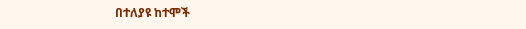በተለያዩ ከተሞች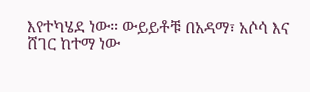እየተካሄደ ነው። ውይይቶቹ በአዳማ፣ አሶሳ እና ሸገር ከተማ ነው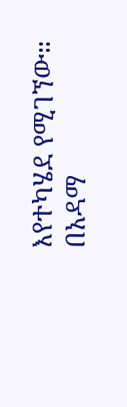እየተካሄደ የሚገኘው። በአዳማ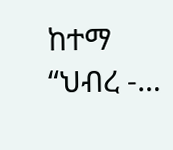ከተማ “ህብረ -…